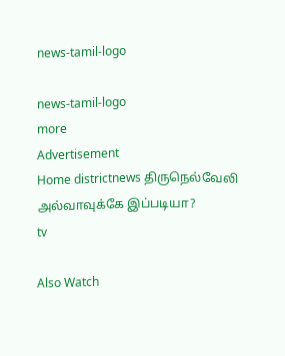news-tamil-logo

news-tamil-logo
more
Advertisement
Home districtnews திருநெல்வேலி அல்வாவுக்கே இப்படியா?
tv

Also Watch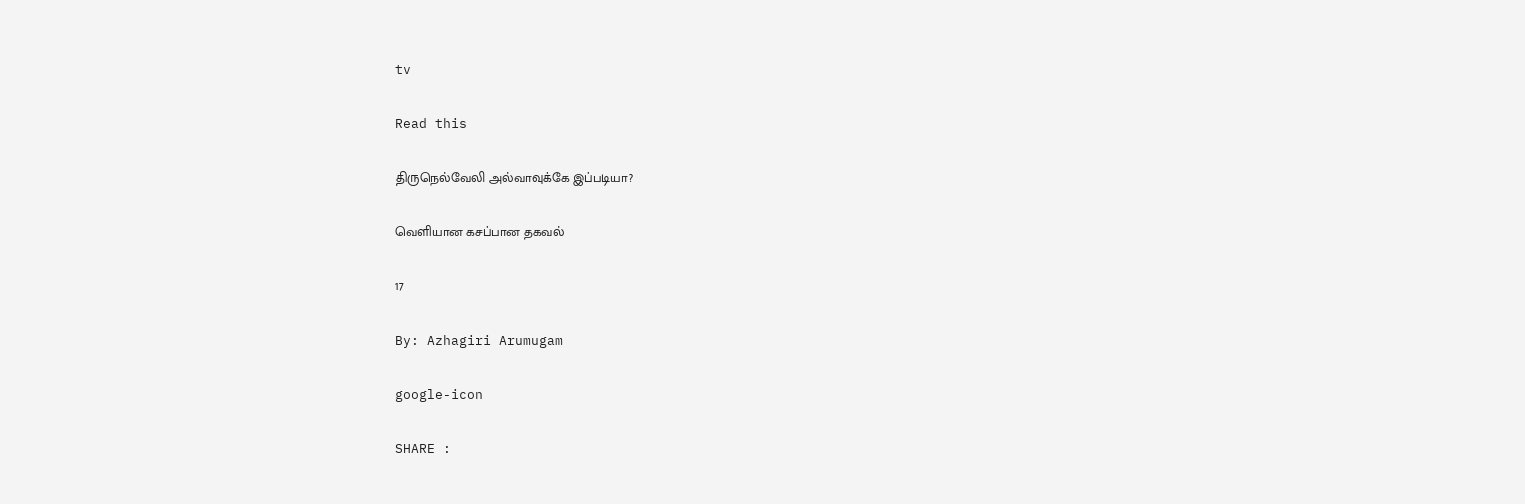tv

Read this

திருநெல்வேலி அல்வாவுக்கே இப்படியா?

வெளியான கசப்பான தகவல்

17

By: Azhagiri Arumugam

google-icon

SHARE :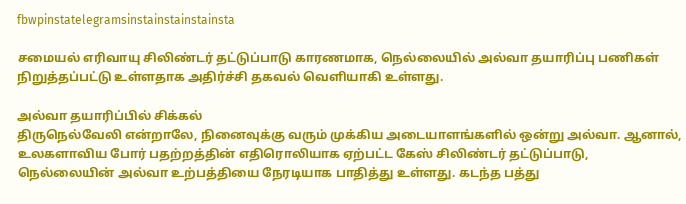fbwpinstatelegramsinstainstainstainsta

சமையல் எரிவாயு சிலிண்டர் தட்டுப்பாடு காரணமாக, நெல்லையில் அல்வா தயாரிப்பு பணிகள் நிறுத்தப்பட்டு உள்ளதாக அதிர்ச்சி தகவல் வெளியாகி உள்ளது.

அல்வா தயாரிப்பில் சிக்கல்
திருநெல்வேலி என்றாலே, நினைவுக்கு வரும் முக்கிய அடையாளங்களில் ஒன்று அல்வா. ஆனால், உலகளாவிய போர் பதற்றத்தின் எதிரொலியாக ஏற்பட்ட கேஸ் சிலிண்டர் தட்டுப்பாடு, நெல்லையின் அல்வா உற்பத்தியை நேரடியாக பாதித்து உள்ளது. கடந்த பத்து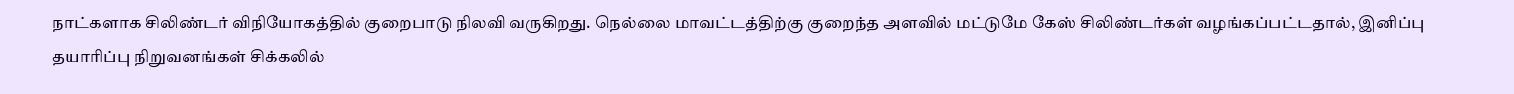நாட்களாக சிலிண்டர் விநியோகத்தில் குறைபாடு நிலவி வருகிறது. நெல்லை மாவட்டத்திற்கு குறைந்த அளவில் மட்டுமே கேஸ் சிலிண்டர்கள் வழங்கப்பட்டதால், இனிப்பு தயாரிப்பு நிறுவனங்கள் சிக்கலில்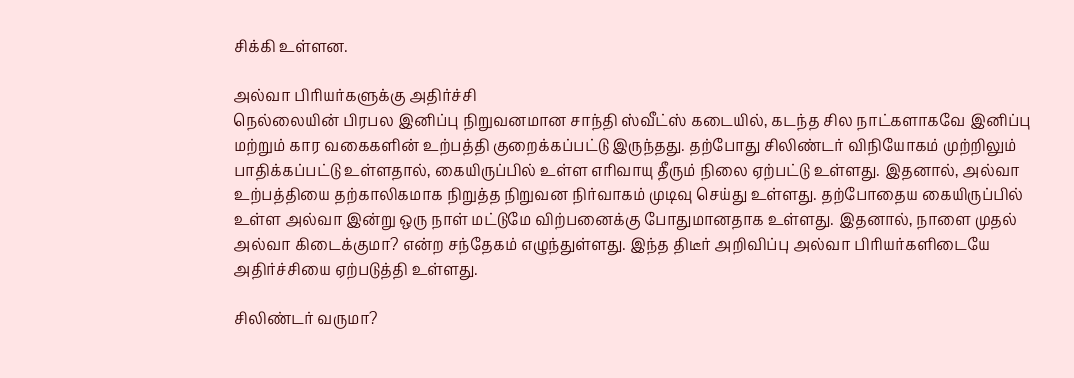சிக்கி உள்ளன.

அல்வா பிரியர்களுக்கு அதிர்ச்சி
நெல்லையின் பிரபல இனிப்பு நிறுவனமான சாந்தி ஸ்வீட்ஸ் கடையில், கடந்த சில நாட்களாகவே இனிப்பு மற்றும் கார வகைகளின் உற்பத்தி குறைக்கப்பட்டு இருந்தது. தற்போது சிலிண்டர் விநியோகம் முற்றிலும் பாதிக்கப்பட்டு உள்ளதால், கையிருப்பில் உள்ள எரிவாயு தீரும் நிலை ஏற்பட்டு உள்ளது. இதனால், அல்வா உற்பத்தியை தற்காலிகமாக நிறுத்த நிறுவன நிர்வாகம் முடிவு செய்து உள்ளது. தற்போதைய கையிருப்பில் உள்ள அல்வா இன்று ஒரு நாள் மட்டுமே விற்பனைக்கு போதுமானதாக உள்ளது. இதனால், நாளை முதல் அல்வா கிடைக்குமா? என்ற சந்தேகம் எழுந்துள்ளது. இந்த திடீர் அறிவிப்பு அல்வா பிரியர்களிடையே அதிர்ச்சியை ஏற்படுத்தி உள்ளது.

சிலிண்டர் வருமா?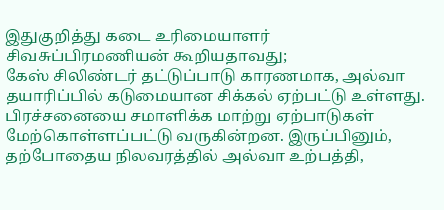இதுகுறித்து கடை உரிமையாளர் சிவசுப்பிரமணியன் கூறியதாவது;
கேஸ் சிலிண்டர் தட்டுப்பாடு காரணமாக, அல்வா தயாரிப்பில் கடுமையான சிக்கல் ஏற்பட்டு உள்ளது. பிரச்சனையை சமாளிக்க மாற்று ஏற்பாடுகள் மேற்கொள்ளப்பட்டு வருகின்றன. இருப்பினும், தற்போதைய நிலவரத்தில் அல்வா உற்பத்தி,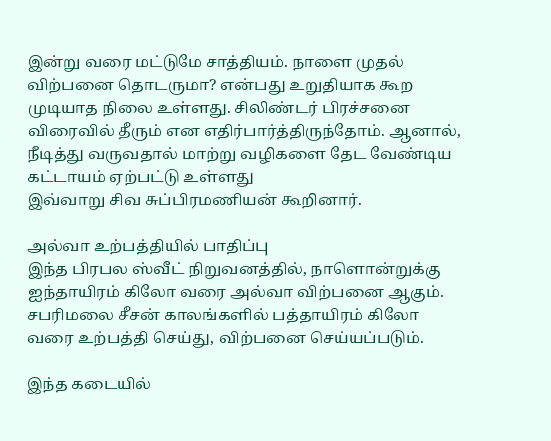இன்று வரை மட்டுமே சாத்தியம். நாளை முதல் விற்பனை தொடருமா? என்பது உறுதியாக கூற முடியாத நிலை உள்ளது. சிலிண்டர் பிரச்சனை விரைவில் தீரும் என எதிர்பார்த்திருந்தோம். ஆனால், நீடித்து வருவதால் மாற்று வழிகளை தேட வேண்டிய கட்டாயம் ஏற்பட்டு உள்ளது
இவ்வாறு சிவ சுப்பிரமணியன் கூறினார்.

அல்வா உற்பத்தியில் பாதிப்பு
இந்த பிரபல ஸ்வீட் நிறுவனத்தில், நாளொன்றுக்கு ஐந்தாயிரம் கிலோ வரை அல்வா விற்பனை ஆகும். சபரிமலை சீசன் காலங்களில் பத்தாயிரம் கிலோ வரை உற்பத்தி செய்து, விற்பனை செய்யப்படும்.

இந்த கடையில்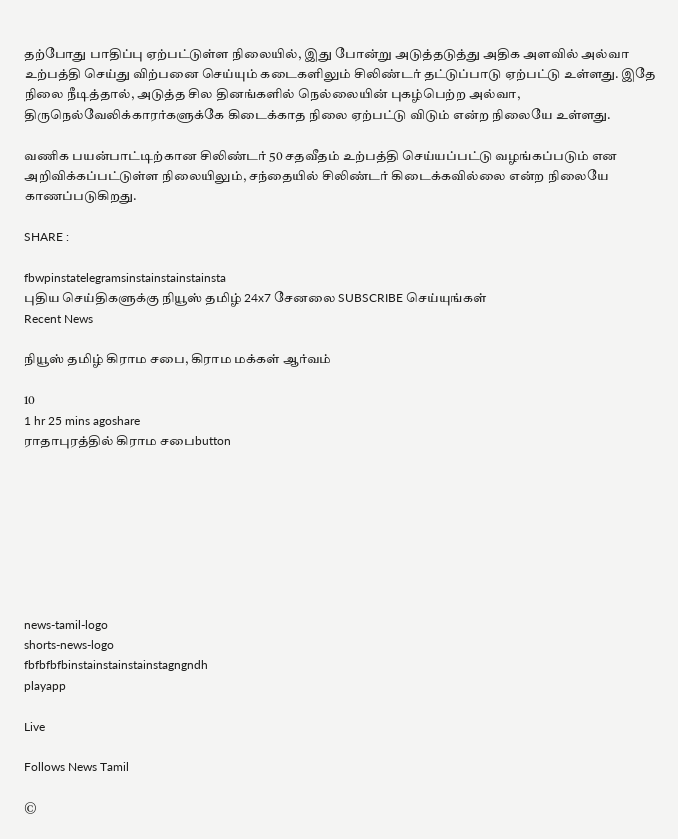தற்போது பாதிப்பு ஏற்பட்டுள்ள நிலையில், இது போன்று அடுத்தடுத்து அதிக அளவில் அல்வா உற்பத்தி செய்து விற்பனை செய்யும் கடைகளிலும் சிலிண்டர் தட்டுப்பாடு ஏற்பட்டு உள்ளது. இதே நிலை நீடித்தால், அடுத்த சில தினங்களில் நெல்லையின் புகழ்பெற்ற அல்வா, திருநெல்வேலிக்காரர்களுக்கே கிடைக்காத நிலை ஏற்பட்டு விடும் என்ற நிலையே உள்ளது.

வணிக பயன்பாட்டிற்கான சிலிண்டர் 50 சதவீதம் உற்பத்தி செய்யப்பட்டு வழங்கப்படும் என அறிவிக்கப்பட்டுள்ள நிலையிலும், சந்தையில் சிலிண்டர் கிடைக்கவில்லை என்ற நிலையே காணப்படுகிறது.

SHARE :

fbwpinstatelegramsinstainstainstainsta
புதிய செய்திகளுக்கு நியூஸ் தமிழ் 24x7 சேனலை SUBSCRIBE செய்யுங்கள்
Recent News

நியூஸ் தமிழ் கிராம சபை, கிராம மக்கள் ஆர்வம்

10
1 hr 25 mins agoshare
ராதாபுரத்தில் கிராம சபைbutton








news-tamil-logo
shorts-news-logo
fbfbfbfbinstainstainstainstagngndh
playapp

Live

Follows News Tamil

©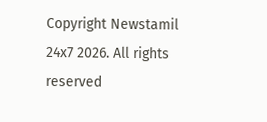Copyright Newstamil 24x7 2026. All rights reserved